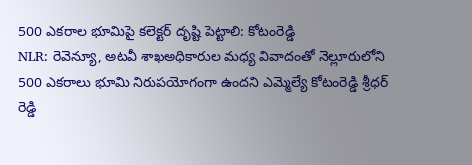500 ఎకరాల భూమిపై కలెక్టర్ దృష్టి పెట్టాలి: కోటంరెడ్డి
NLR: రెవెన్యూ, అటవీ శాఖఅధికారుల మధ్య వివాదంతో నెల్లూరులోని 500 ఎకరాలు భూమి నిరుపయోగంగా ఉందని ఎమ్మెల్యే కోటంరెడ్డి శ్రీధర్ రెడ్డి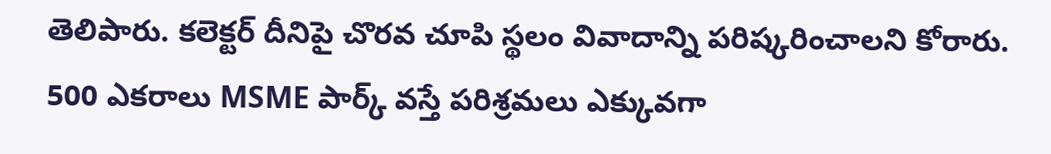తెలిపారు. కలెక్టర్ దీనిపై చొరవ చూపి స్థలం వివాదాన్ని పరిష్కరించాలని కోరారు. 500 ఎకరాలు MSME పార్క్ వస్తే పరిశ్రమలు ఎక్కువగా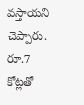వస్తాయని చెప్పారు. రూ.7 కోట్లతో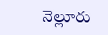నెల్లూరు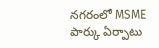నగరంలో MSME పార్కు ఏర్పాటు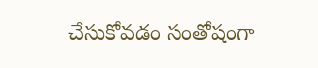చేసుకోవడం సంతోషంగా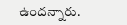ఉందన్నారు.